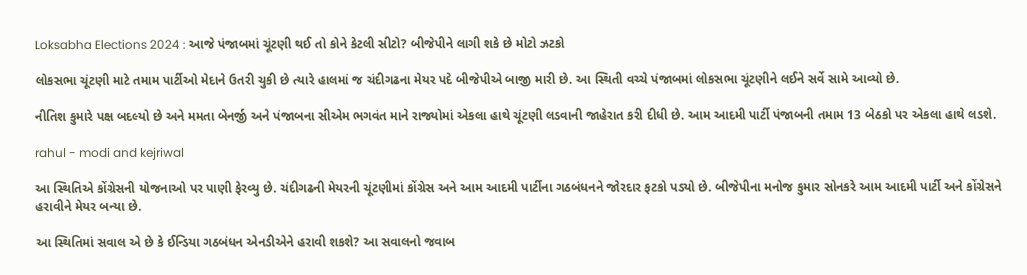Loksabha Elections 2024 : આજે પંજાબમાં ચૂંટણી થઈ તો કોને કેટલી સીટો? બીજેપીને લાગી શકે છે મોટો ઝટકો

લોકસભા ચૂંટણી માટે તમામ પાર્ટીઓ મેદાને ઉતરી ચુકી છે ત્યારે હાલમાં જ ચંદીગઢના મેયર પદે બીજેપીએ બાજી મારી છે. આ સ્થિતી વચ્ચે પંજાબમાં લોકસભા ચૂંટણીને લઈને સર્વે સામે આવ્યો છે.

નીતિશ કુમારે પક્ષ બદલ્યો છે અને મમતા બેનર્જી અને પંજાબના સીએમ ભગવંત માને રાજ્યોમાં એકલા હાથે ચૂંટણી લડવાની જાહેરાત કરી દીધી છે. આમ આદમી પાર્ટી પંજાબની તમામ 13 બેઠકો પર એકલા હાથે લડશે.

rahul - modi and kejriwal

આ સ્થિતિએ કોંગ્રેસની યોજનાઓ પર પાણી ફેરવ્યુ છે. ચંદીગઢની મેયરની ચૂંટણીમાં કોંગ્રેસ અને આમ આદમી પાર્ટીના ગઠબંધનને જોરદાર ફટકો પડ્યો છે. બીજેપીના મનોજ કુમાર સોનકરે આમ આદમી પાર્ટી અને કોંગ્રેસને હરાવીને મેયર બન્યા છે.

આ સ્થિતિમાં સવાલ એ છે કે ઈન્ડિયા ગઠબંધન એનડીએને હરાવી શકશે? આ સવાલનો જવાબ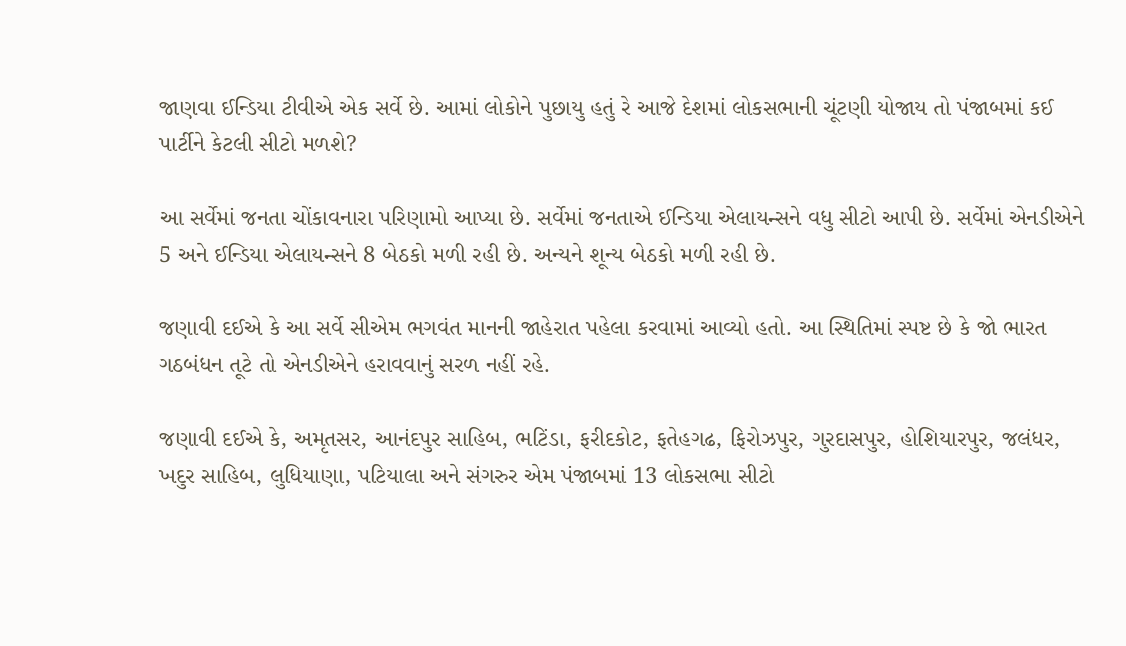જાણવા ઈન્ડિયા ટીવીએ એક સર્વે છે. આમાં લોકોને પુછાયુ હતું રે આજે દેશમાં લોકસભાની ચૂંટણી યોજાય તો પંજાબમાં કઈ પાર્ટીને કેટલી સીટો મળશે?

આ સર્વેમાં જનતા ચોંકાવનારા પરિણામો આપ્યા છે. સર્વેમાં જનતાએ ઈન્ડિયા એલાયન્સને વધુ સીટો આપી છે. સર્વેમાં એનડીએને 5 અને ઈન્ડિયા એલાયન્સને 8 બેઠકો મળી રહી છે. અન્યને શૂન્ય બેઠકો મળી રહી છે.

જણાવી દઈએ કે આ સર્વે સીએમ ભગવંત માનની જાહેરાત પહેલા કરવામાં આવ્યો હતો. આ સ્થિતિમાં સ્પષ્ટ છે કે જો ભારત ગઠબંધન તૂટે તો એનડીએને હરાવવાનું સરળ નહીં રહે.

જણાવી દઈએ કે, અમૃતસર, આનંદપુર સાહિબ, ભટિંડા, ફરીદકોટ, ફતેહગઢ, ફિરોઝપુર, ગુરદાસપુર, હોશિયારપુર, જલંધર, ખદુર સાહિબ, લુધિયાણા, પટિયાલા અને સંગરુર એમ પંજાબમાં 13 લોકસભા સીટો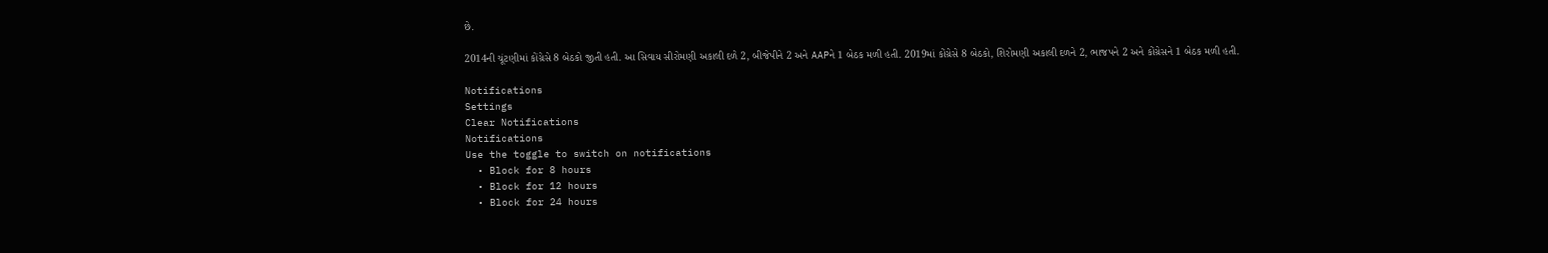છે.

2014ની ચૂંટણીમાં કોંગ્રેસે 8 બેઠકો જીતી હતી. આ સિવાય સીરોમણી અકાલી દળે 2, બીજેપીને 2 અને AAPને 1 બેઠક મળી હતી. 2019માં કોંગ્રેસે 8 બેઠકો, શિરોમણી અકાલી દળને 2, ભાજપને 2 અને કોંગ્રેસને 1 બેઠક મળી હતી.

Notifications
Settings
Clear Notifications
Notifications
Use the toggle to switch on notifications
  • Block for 8 hours
  • Block for 12 hours
  • Block for 24 hours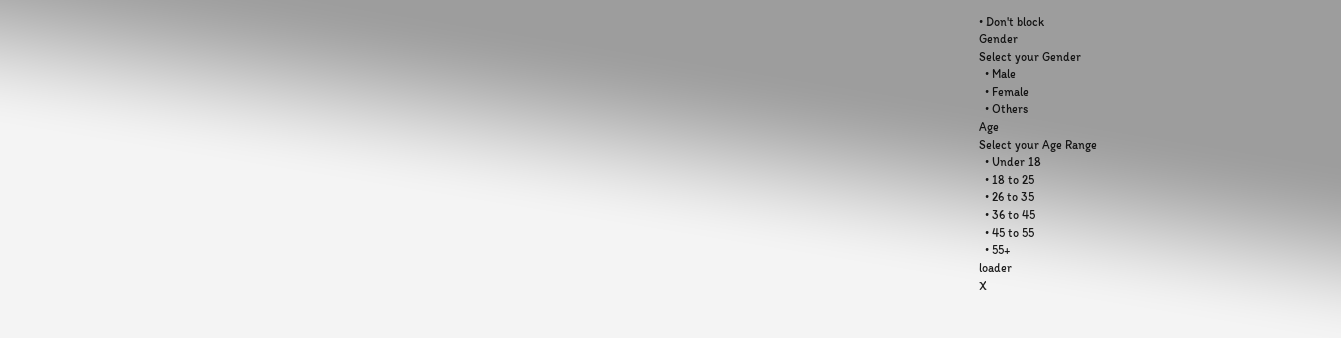• Don't block
Gender
Select your Gender
  • Male
  • Female
  • Others
Age
Select your Age Range
  • Under 18
  • 18 to 25
  • 26 to 35
  • 36 to 45
  • 45 to 55
  • 55+
loader
X